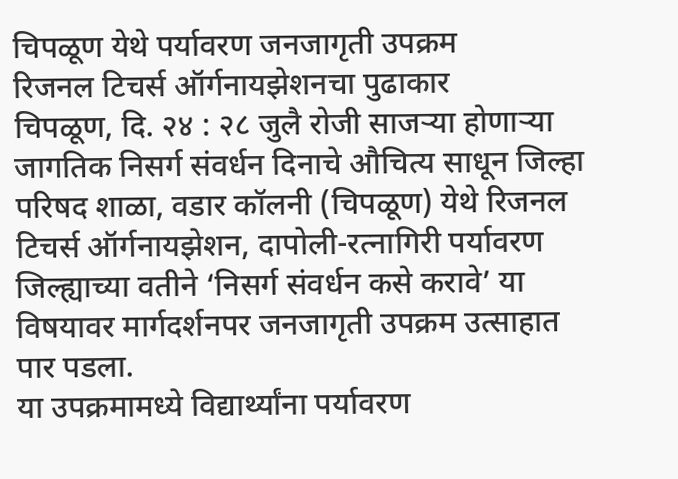चिपळूण येथे पर्यावरण जनजागृती उपक्रम
रिजनल टिचर्स ऑर्गनायझेशनचा पुढाकार
चिपळूण, दि. २४ : २८ जुलै रोजी साजऱ्या होणाऱ्या जागतिक निसर्ग संवर्धन दिनाचे औचित्य साधून जिल्हा परिषद शाळा, वडार कॉलनी (चिपळूण) येथे रिजनल टिचर्स ऑर्गनायझेशन, दापोली-रत्नागिरी पर्यावरण जिल्ह्याच्या वतीने ‘निसर्ग संवर्धन कसे करावे’ या विषयावर मार्गदर्शनपर जनजागृती उपक्रम उत्साहात पार पडला.
या उपक्रमामध्ये विद्यार्थ्यांना पर्यावरण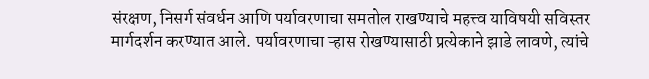संरक्षण, निसर्ग संवर्धन आणि पर्यावरणाचा समतोल राखण्याचे महत्त्व याविषयी सविस्तर मार्गदर्शन करण्यात आले. पर्यावरणाचा ऱ्हास रोखण्यासाठी प्रत्येकाने झाडे लावणे, त्यांचे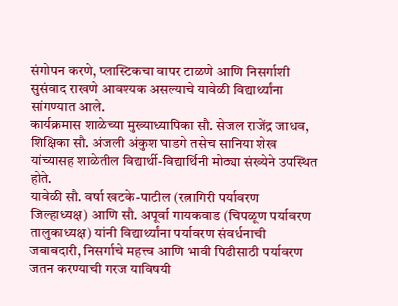संगोपन करणे, प्लास्टिकचा वापर टाळणे आणि निसर्गाशी सुसंवाद राखणे आवश्यक असल्याचे यावेळी विद्यार्थ्यांना सांगण्यात आले.
कार्यक्रमास शाळेच्या मुख्याध्यापिका सौ. सेजल राजेंद्र जाधव, शिक्षिका सौ. अंजली अंकुश घाडगे तसेच सानिया शेख यांच्यासह शाळेतील विद्यार्थी-विद्यार्थिनी मोठ्या संख्येने उपस्थित होते.
यावेळी सौ. वर्षा खटके-पाटील (रत्नागिरी पर्यावरण जिल्हाध्यक्ष) आणि सौ. अपूर्वा गायकवाड (चिपळूण पर्यावरण तालुकाध्यक्ष) यांनी विद्यार्थ्यांना पर्यावरण संवर्धनाची जबाबदारी, निसर्गाचे महत्त्व आणि भावी पिढीसाठी पर्यावरण जतन करण्याची गरज याविषयी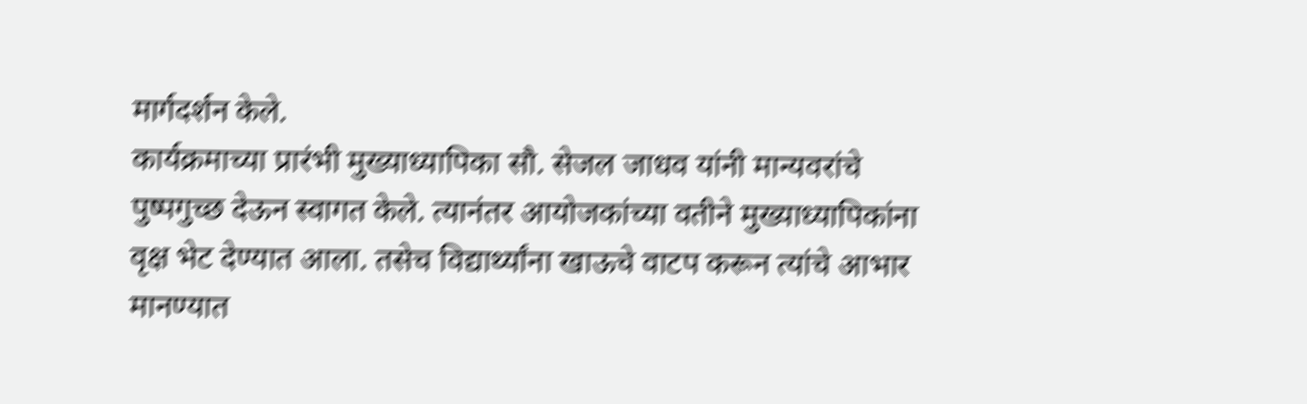मार्गदर्शन केले.
कार्यक्रमाच्या प्रारंभी मुख्याध्यापिका सौ. सेजल जाधव यांनी मान्यवरांचे पुष्पगुच्छ देऊन स्वागत केले. त्यानंतर आयोजकांच्या वतीने मुख्याध्यापिकांना वृक्ष भेट देण्यात आला. तसेच विद्यार्थ्यांना खाऊचे वाटप करून त्यांचे आभार मानण्यात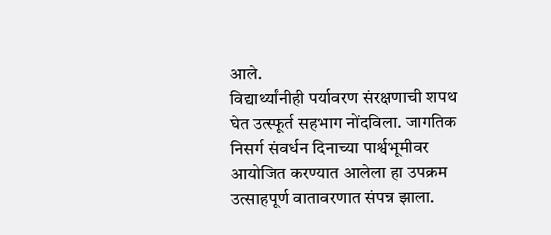आले.
विद्यार्थ्यांनीही पर्यावरण संरक्षणाची शपथ घेत उत्स्फूर्त सहभाग नोंदविला. जागतिक निसर्ग संवर्धन दिनाच्या पार्श्वभूमीवर आयोजित करण्यात आलेला हा उपक्रम उत्साहपूर्ण वातावरणात संपन्न झाला.